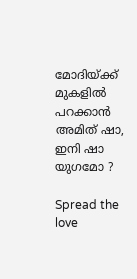മോദിയ്ക്ക്‌ മുകളിൽ പറക്കാൻ അമിത് ഷാ, ഇനി ഷാ യുഗമോ ?

Spread the love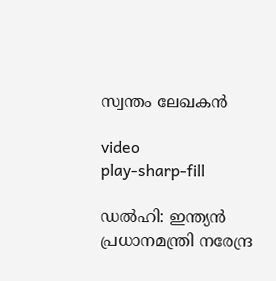സ്വന്തം ലേഖകൻ

video
play-sharp-fill

ഡൽഹി: ഇന്ത്യൻ പ്രധാനമന്ത്രി നരേന്ദ്ര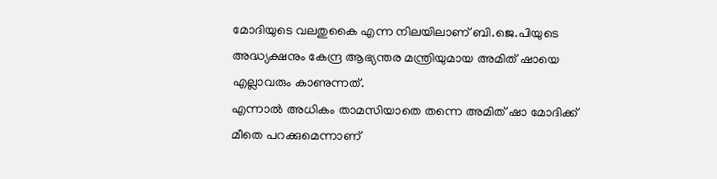മോദിയുടെ വലതുകൈ എന്ന നിലയിലാണ് ബി.ജെ.പിയുടെ അദ്ധ്യക്ഷനും കേന്ദ്ര ആഭ്യന്തര മന്ത്രിയുമായ അമിത് ഷായെ എല്ലാവരും കാണുന്നത്.
എന്നാൽ അധികം താമസിയാതെ തന്നെ അമിത് ഷാ മോദിക്ക് മീതെ പറക്കുമെന്നാണ്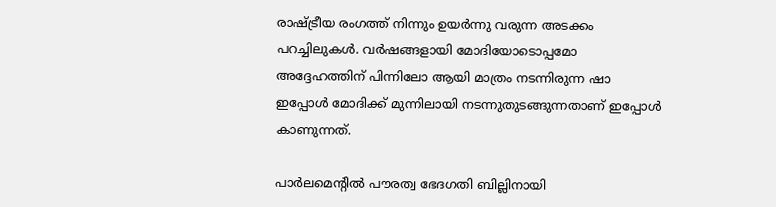രാഷ്ട്രീയ രംഗത്ത് നിന്നും ഉയർന്നു വരുന്ന അടക്കം പറച്ചിലുകൾ. വർഷങ്ങളായി മോദിയോടൊപ്പമോ അദ്ദേഹത്തിന് പിന്നിലോ ആയി മാത്രം നടന്നിരുന്ന ഷാ ഇപ്പോൾ മോദിക്ക് മുന്നിലായി നടന്നുതുടങ്ങുന്നതാണ് ഇപ്പോൾ കാണുന്നത്.

പാർലമെന്റിൽ പൗരത്വ ഭേദഗതി ബില്ലിനായി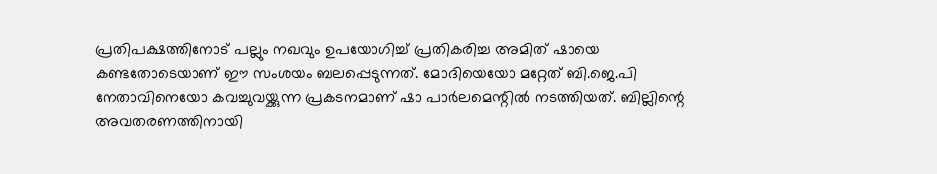പ്രതിപക്ഷത്തിനോട് പല്ലും നഖവും ഉപയോഗിച്ച് പ്രതികരിച്ച അമിത് ഷായെ കണ്ടതോടെയാണ് ഈ സംശയം ബലപ്പെടുന്നത്. മോദിയെയോ മറ്റേത് ബി.ജെ.പി നേതാവിനെയോ കവച്ചുവയ്ക്കുന്ന പ്രകടനമാണ് ഷാ പാർലമെന്റിൽ നടത്തിയത്. ബില്ലിന്റെ അവതരണത്തിനായി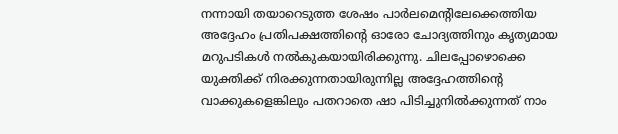നന്നായി തയാറെടുത്ത ശേഷം പാർലമെന്റിലേക്കെത്തിയ അദ്ദേഹം പ്രതിപക്ഷത്തിന്റെ ഓരോ ചോദ്യത്തിനും കൃത്യമായ മറുപടികൾ നൽകുകയായിരിക്കുന്നു. ചിലപ്പോഴൊക്കെ യുക്തിക്ക് നിരക്കുന്നതായിരുന്നില്ല അദ്ദേഹത്തിന്റെ വാക്കുകളെങ്കിലും പതറാതെ ഷാ പിടിച്ചുനിൽക്കുന്നത് നാം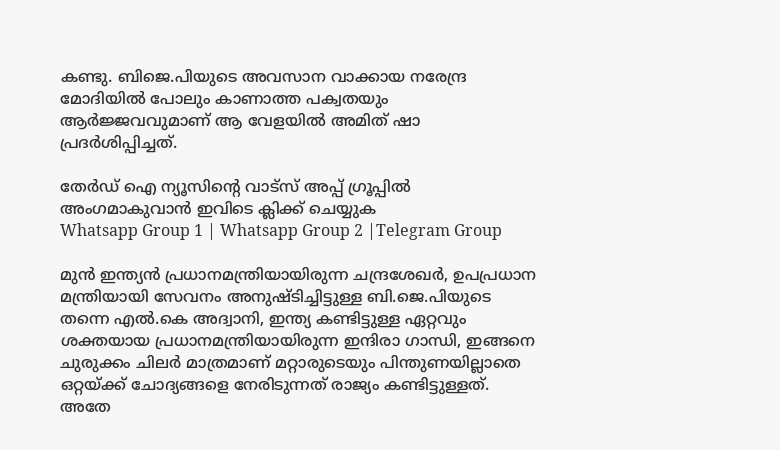കണ്ടു. ബിജെ.പിയുടെ അവസാന വാക്കായ നരേന്ദ്ര മോദിയിൽ പോലും കാണാത്ത പക്വതയും ആർജ്ജവവുമാണ് ആ വേളയിൽ അമിത് ഷാ പ്രദർശിപ്പിച്ചത്.

തേർഡ് ഐ ന്യൂസിന്റെ വാട്സ് അപ്പ് ഗ്രൂപ്പിൽ അംഗമാകുവാൻ ഇവിടെ ക്ലിക്ക് ചെയ്യുക
Whatsapp Group 1 | Whatsapp Group 2 |Telegram Group

മുൻ ഇന്ത്യൻ പ്രധാനമന്ത്രിയായിരുന്ന ചന്ദ്രശേഖർ, ഉപപ്രധാന മന്ത്രിയായി സേവനം അനുഷ്ടിച്ചിട്ടുള്ള ബി.ജെ.പിയുടെ തന്നെ എൽ.കെ അദ്വാനി, ഇന്ത്യ കണ്ടിട്ടുള്ള ഏറ്റവും ശക്തയായ പ്രധാനമന്ത്രിയായിരുന്ന ഇന്ദിരാ ഗാന്ധി, ഇങ്ങനെ ചുരുക്കം ചിലർ മാത്രമാണ് മറ്റാരുടെയും പിന്തുണയില്ലാതെ ഒറ്റയ്ക്ക് ചോദ്യങ്ങളെ നേരിടുന്നത് രാജ്യം കണ്ടിട്ടുള്ളത്. അതേ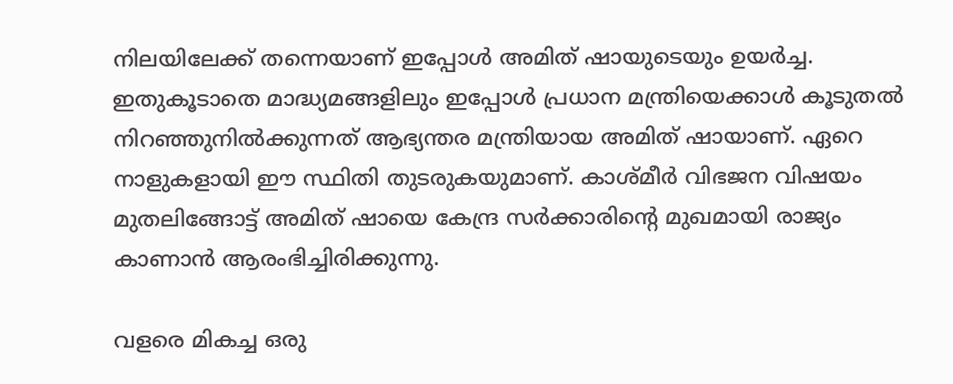നിലയിലേക്ക് തന്നെയാണ് ഇപ്പോൾ അമിത് ഷായുടെയും ഉയർച്ച. ഇതുകൂടാതെ മാദ്ധ്യമങ്ങളിലും ഇപ്പോൾ പ്രധാന മന്ത്രിയെക്കാൾ കൂടുതൽ നിറഞ്ഞുനിൽക്കുന്നത് ആഭ്യന്തര മന്ത്രിയായ അമിത് ഷായാണ്. ഏറെ നാളുകളായി ഈ സ്ഥിതി തുടരുകയുമാണ്. കാശ്മീർ വിഭജന വിഷയം മുതലിങ്ങോട്ട് അമിത് ഷായെ കേന്ദ്ര സർക്കാരിന്റെ മുഖമായി രാജ്യം കാണാൻ ആരംഭിച്ചിരിക്കുന്നു.

വളരെ മികച്ച ഒരു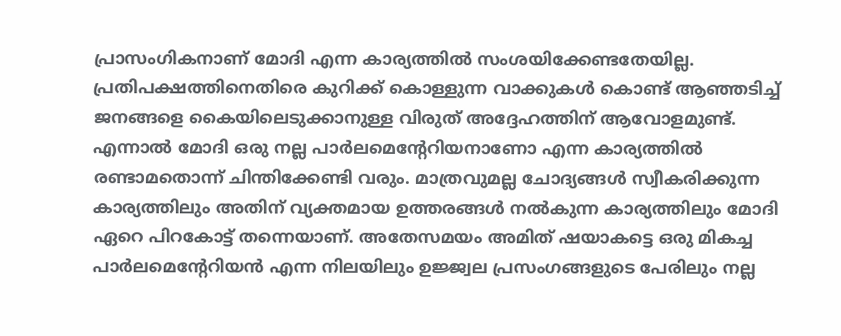പ്രാസംഗികനാണ് മോദി എന്ന കാര്യത്തിൽ സംശയിക്കേണ്ടതേയില്ല. പ്രതിപക്ഷത്തിനെതിരെ കുറിക്ക് കൊള്ളുന്ന വാക്കുകൾ കൊണ്ട് ആഞ്ഞടിച്ച് ജനങ്ങളെ കൈയിലെടുക്കാനുള്ള വിരുത് അദ്ദേഹത്തിന് ആവോളമുണ്ട്. എന്നാൽ മോദി ഒരു നല്ല പാർലമെന്റേറിയനാണോ എന്ന കാര്യത്തിൽ രണ്ടാമതൊന്ന് ചിന്തിക്കേണ്ടി വരും. മാത്രവുമല്ല ചോദ്യങ്ങൾ സ്വീകരിക്കുന്ന കാര്യത്തിലും അതിന് വ്യക്തമായ ഉത്തരങ്ങൾ നൽകുന്ന കാര്യത്തിലും മോദി ഏറെ പിറകോട്ട് തന്നെയാണ്. അതേസമയം അമിത് ഷയാകട്ടെ ഒരു മികച്ച പാർലമെന്റേറിയൻ എന്ന നിലയിലും ഉജ്ജ്വല പ്രസംഗങ്ങളുടെ പേരിലും നല്ല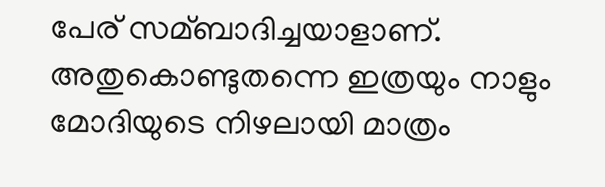പേര് സമ്ബാദിച്ചയാളാണ്. അതുകൊണ്ടുതന്നെ ഇത്രയും നാളും മോദിയുടെ നിഴലായി മാത്രം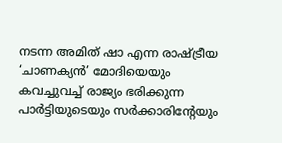നടന്ന അമിത് ഷാ എന്ന രാഷ്ട്രീയ ‘ചാണക്യൻ’ മോദിയെയും കവച്ചുവച്ച് രാജ്യം ഭരിക്കുന്ന പാർട്ടിയുടെയും സർക്കാരിന്റേയും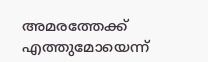അമരത്തേക്ക് എത്തുമോയെന്ന്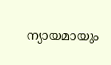ന്യായമായും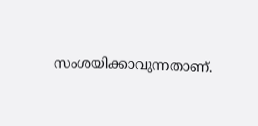സംശയിക്കാവുന്നതാണ്.